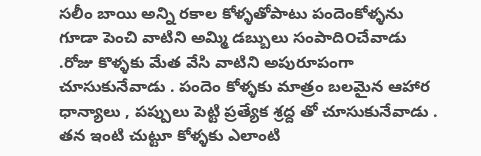సలీం బాయి అన్ని రకాల కోళ్ళతోపాటు పందెంకోళ్ళను గూడా పెంచి వాటిని అమ్మి డబ్బులు సంపాది౦చేవాడు .రోజు కొళ్ళకు మేత వేసి వాటిని అపురూపంగా చూసుకునేవాడు . పందెం కోళ్ళకు మాత్రం బలమైన ఆహార ధాన్యాలు , పప్పులు పెట్టి ప్రత్యేక శ్రద్ద తో చూసుకునేవాడు .
తన ఇంటి చుట్టూ కోళ్ళకు ఎలాంటి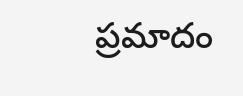ప్రమాదం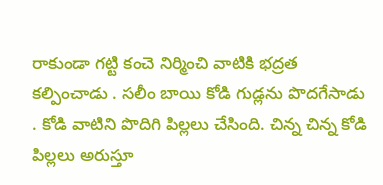రాకుండా గట్టి కంచె నిర్మించి వాటికి భద్రత కల్పించాడు . సలీం బాయి కోడి గుడ్లను పొదగేసాడు . కోడి వాటిని పొదిగి పిల్లలు చేసింది. చిన్న చిన్న కోడి పిల్లలు అరుస్తూ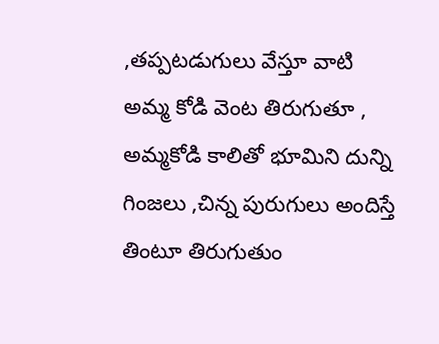,తప్పటడుగులు వేస్తూ వాటి అమ్మ కోడి వెంట తిరుగుతూ , అమ్మకోడి కాలితో భూమిని దున్ని గింజలు ,చిన్న పురుగులు అందిస్తే తింటూ తిరుగుతుం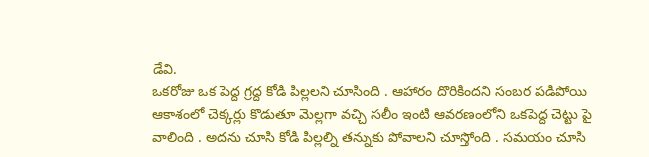డేవి.
ఒకరోజు ఒక పెద్ద గ్రద్ద కోడి పిల్లలని చూసింది . ఆహారం దొరికిందని సంబర పడిపోయి ఆకాశంలో చెక్కర్లు కొడుతూ మెల్లగా వచ్చి సలీం ఇంటి ఆవరణంలోని ఒకపెద్ద చెట్టు పై వాలింది . అదను చూసి కోడి పిల్లల్ని తన్నుకు పోవాలని చూస్తోంది . సమయం చూసి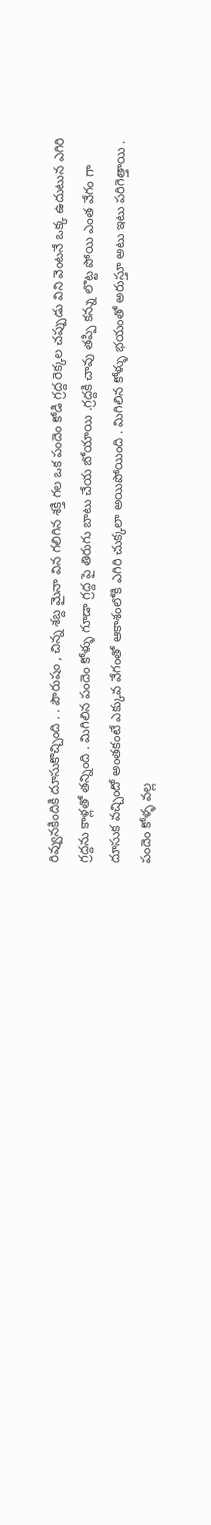రివ్వునకిందికి దూసుకొచ్చింది . . పౌరుషం , చిన్న శబ్ద మైనా విన గలిగిన శక్తి గల ఒక పందెం కోడి గ్రద్ద రెక్కల చప్పుడు విని వెంటనే ఒక్క ఉదుటున ఎగిరి గ్రద్దను కాళ్లతో తన్నింది . మిగిలిన పందెం కోళ్ళు గూడా గ్రద్ద పై తిరుగు బాటు చేయ బోయాయి .గ్రద్దకి చావు తప్పి కన్ను లొట్ట పోయి ఎంత వేగం గా దూసుక వచ్చిందో అంతకంటే ఎక్కువ వేగంతో ఆకాశంలోకి ఎగిరి చుక్కలా అయిపోయింది . మిగిలిన కోళ్ళు భయంతో అరుస్తూ అటు ఇటు పరిగెత్తాయి . పందెం కోళ్ళ వల్ల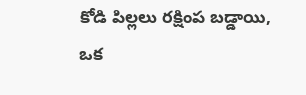కోడి పిల్లలు రక్షింప బడ్డాయి, ఒక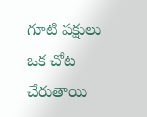గూటి పక్షులు ఒక చోట చేరుతాయి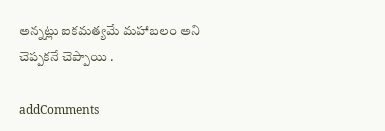అన్నట్లు ఐకమత్యమే మహాబలం అని చెప్పకనే చెప్పాయి .

addComments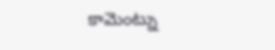కామెంట్ను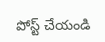పోస్ట్ చేయండి